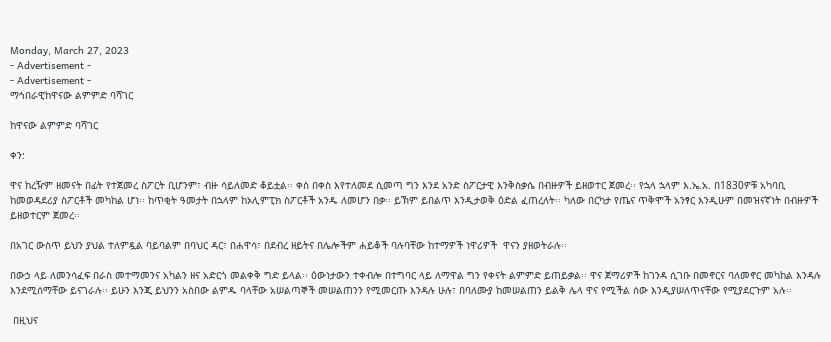Monday, March 27, 2023
- Advertisement -
- Advertisement -
ማኅበራዊከዋናው ልምምድ ባሻገር

ከዋናው ልምምድ ባሻገር

ቀን:

ዋና ከረዥም ዘመናት በፊት የተጀመረ ስፖርት ቢሆንም፣ ብዙ ሳይለመድ ቆይቷል፡፡ ቀስ በቀስ እየተለመደ ሲመጣ ግን እንደ አንድ ስፖርታዊ እንቅስቃሴ በብዙዎች ይዘወተር ጀመረ፡፡ የኋላ ኋላም እ.ኤ.አ. በ1830ዎቹ አካባቢ ከመወዳደሪያ ስፖርቶች መካከል ሆነ፡፡ ከጥቂት ዓመታት በኋላም ከኦሊምፒክ ስፖርቶች አንዱ ለመሆን በቃ፡፡ ይኽም ይበልጥ እንዲታወቅ ዕድል ፈጠረለት፡፡ ካለው በርካታ የጤና ጥቅሞች አንፃር እንዲሁም በመዝናኛነት በብዙዎች ይዘወተርም ጀመረ፡፡

በአገር ውስጥ ይህን ያህል ተለምዷል ባይባልም በባህር ዳር፣ በሐዋሳ፣ በደብረ ዘይትና በሌሎችም ሐይቆች ባሉባቸው ከተማዎች ነዋሪዎች  ዋናን ያዘወትራሉ፡፡

በውኃ ላይ ለመንሳፈፍ በራስ መተማመንና አካልን ዘና አድርጎ መልቀቅ ግድ ይላል፡፡ ዕውነታውን ተቀብሎ በተግባር ላይ ለማዋል ግን የቀናት ልምምድ ይጠይቃል፡፡ ዋና ጀማሪዎች ከገንዳ ሲገቡ በመኖርና ባለመኖር መካከል እንዳሉ  እንደሚሰማቸው ይናገራሉ፡፡ ይሁን እንጂ ይህንን አስበው ልምዱ ባላቸው አሠልጣኞች መሠልጠንን የሚመርጡ እንዳሉ ሁሉ፣ በባለሙያ ከመሠልጠን ይልቅ ሌላ ዋና የሚችል ሰው እንዲያሠለጥናቸው የሚያደርጉም አሉ፡፡

 በዚህና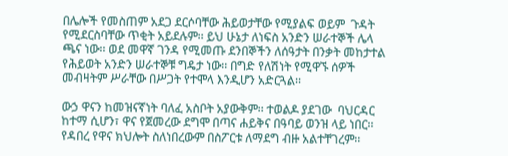በሌሎች የመስጠም አደጋ ደርሶባቸው ሕይወታቸው የሚያልፍ ወይም  ጉዳት የሚደርስባቸው ጥቂት አይደሉም፡፡ ይህ ሁኔታ ለነፍስ አንድን ሠራተኞች ሌላ ጫና ነው፡፡ ወደ መዋኛ ገንዳ የሚመጡ ደንበኞችን ለሰዓታት በንቃት መከታተል የሕይወት አንድን ሠራተኞቹ ግዴታ ነው፡፡ በግድ የለሽነት የሚዋኙ ሰዎች መብዛትም ሥራቸው በሥጋት የተሞላ እንዲሆን አድርጓል፡፡

ውኃ ዋናን ከመዝናኛነት ባለፈ አስቦት አያውቅም፡፡ ተወልዶ ያደገው  ባህርዳር ከተማ ሲሆን፣ ዋና የጀመረው ደግሞ በጣና ሐይቅና በዓባይ ወንዝ ላይ ነበር፡፡ የዳበረ የዋና ክህሎት ስለነበረውም በስፖርቱ ለማደግ ብዙ አልተቸገረም፡፡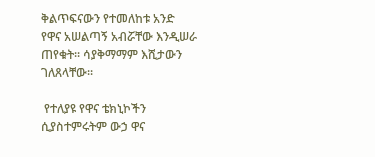ቅልጥፍናውን የተመለከቱ አንድ የዋና አሠልጣኝ አብሯቸው እንዲሠራ ጠየቁት፡፡ ሳያቅማማም እሺታውን ገለጸላቸው፡፡

 የተለያዩ የዋና ቴክኒኮችን ሲያስተምሩትም ውኃ ዋና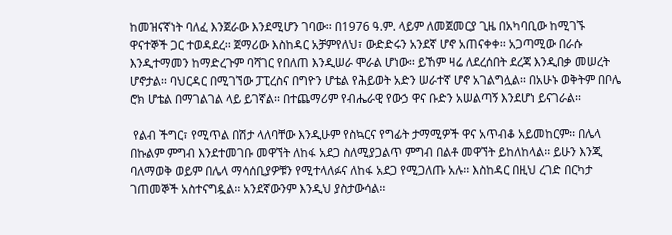ከመዝናኛነት ባለፈ እንጀራው እንደሚሆን ገባው፡፡ በ1976 ዓ.ም. ላይም ለመጀመርያ ጊዜ በአካባቢው ከሚገኙ ዋናተኞች ጋር ተወዳደረ፡፡ ጀማሪው እስከዳር አቻምየለህ፣ ውድድሩን አንደኛ ሆኖ አጠናቀቀ፡፡ አጋጣሚው በራሱ እንዲተማመን ከማድረጉም ባሻገር የበለጠ እንዲሠራ ሞራል ሆነው፡፡ ይኸም ዛሬ ለደረሰበት ደረጃ እንዲበቃ መሠረት ሆኖታል፡፡ ባህርዳር በሚገኘው ፓፒረስና በግዮን ሆቴል የሕይወት አድን ሠራተኛ ሆኖ አገልግሏል፡፡ በአሁኑ ወቅትም በቦሌ ሮክ ሆቴል በማገልገል ላይ ይገኛል፡፡ በተጨማሪም የብሔራዊ የውኃ ዋና ቡድን አሠልጣኝ እንደሆነ ይናገራል፡፡

 የልብ ችግር፣ የሚጥል በሽታ ላለባቸው እንዲሁም የስኳርና የግፊት ታማሚዎች ዋና አጥብቆ አይመከርም፡፡ በሌላ በኩልም ምግብ እንደተመገቡ መዋኘት ለከፋ አደጋ ስለሚያጋልጥ ምግብ በልቶ መዋኘት ይከለከላል፡፡ ይሁን እንጂ ባለማወቅ ወይም በሌላ ማሳሰቢያዎቹን የሚተላለፉና ለከፋ አደጋ የሚጋለጡ አሉ፡፡ እስከዳር በዚህ ረገድ በርካታ ገጠመኞች አስተናግዷል፡፡ አንደኛውንም እንዲህ ያስታውሳል፡፡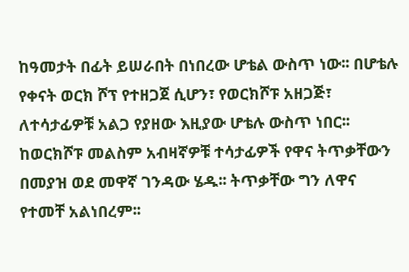ከዓመታት በፊት ይሠራበት በነበረው ሆቴል ውስጥ ነው፡፡ በሆቴሉ የቀናት ወርክ ሾፕ የተዘጋጀ ሲሆን፣ የወርክሾፑ አዘጋጅ፣ ለተሳታፊዎቹ አልጋ የያዘው እዚያው ሆቴሉ ውስጥ ነበር፡፡ ከወርክሾፑ መልስም አብዛኛዎቹ ተሳታፊዎች የዋና ትጥቃቸውን በመያዝ ወደ መዋኛ ገንዳው ሄዱ፡፡ ትጥቃቸው ግን ለዋና የተመቸ አልነበረም፡፡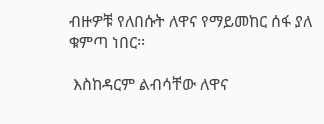ብዙዎቹ የለበሱት ለዋና የማይመከር ሰፋ ያለ ቁምጣ ነበር፡፡

 እስከዳርም ልብሳቸው ለዋና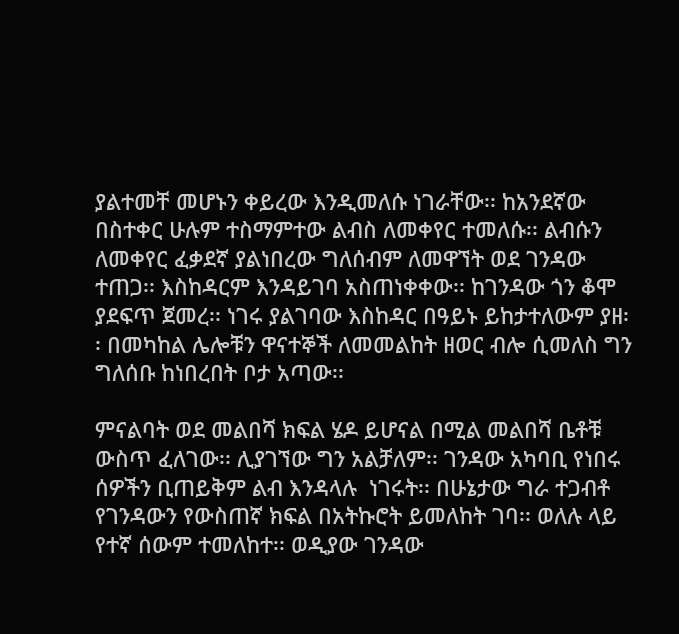ያልተመቸ መሆኑን ቀይረው እንዲመለሱ ነገራቸው፡፡ ከአንደኛው በስተቀር ሁሉም ተስማምተው ልብስ ለመቀየር ተመለሱ፡፡ ልብሱን ለመቀየር ፈቃደኛ ያልነበረው ግለሰብም ለመዋኘት ወደ ገንዳው ተጠጋ፡፡ እስከዳርም እንዳይገባ አስጠነቀቀው፡፡ ከገንዳው ጎን ቆሞ ያደፍጥ ጀመረ፡፡ ነገሩ ያልገባው እስከዳር በዓይኑ ይከታተለውም ያዘ፡፡ በመካከል ሌሎቹን ዋናተኞች ለመመልከት ዘወር ብሎ ሲመለስ ግን ግለሰቡ ከነበረበት ቦታ አጣው፡፡

ምናልባት ወደ መልበሻ ክፍል ሄዶ ይሆናል በሚል መልበሻ ቤቶቹ ውስጥ ፈለገው፡፡ ሊያገኘው ግን አልቻለም፡፡ ገንዳው አካባቢ የነበሩ ሰዎችን ቢጠይቅም ልብ እንዳላሉ  ነገሩት፡፡ በሁኔታው ግራ ተጋብቶ የገንዳውን የውስጠኛ ክፍል በአትኩሮት ይመለከት ገባ፡፡ ወለሉ ላይ የተኛ ሰውም ተመለከተ፡፡ ወዲያው ገንዳው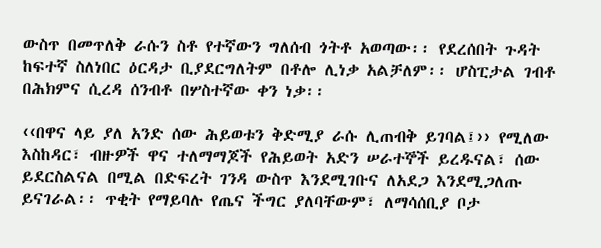ውስጥ በመጥለቅ ራሱን ስቶ የተኛውን ግለሰብ ጎትቶ አወጣው፡፡ የደረሰበት ጉዳት ከፍተኛ ስለነበር ዕርዳታ ቢያደርግለትም በቶሎ ሊነቃ አልቻለም፡፡ ሆስፒታል ገብቶ በሕክምና ሲረዳ ሰንብቶ በሦስተኛው ቀን ነቃ፡፡

‹‹በዋና ላይ ያለ አንድ ሰው ሕይወቱን ቅድሚያ ራሱ ሊጠብቅ ይገባል፤›› የሚለው እስከዳር፣ ብዙዎች ዋና ተለማማጆች የሕይወት አድን ሠራተኞች ይረዱናል፣ ሰው ይደርስልናል በሚል በድፍረት ገንዳ ውስጥ እንደሚገቡና ለአደጋ እንደሚጋለጡ  ይናገራል፡፡ ጥቂት የማይባሉ የጤና ችግር ያለባቸውም፣ ለማሳሰቢያ ቦታ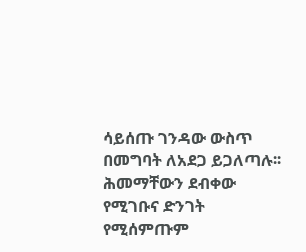ሳይሰጡ ገንዳው ውስጥ በመግባት ለአደጋ ይጋለጣሉ፡፡ ሕመማቸውን ደብቀው የሚገቡና ድንገት የሚሰምጡም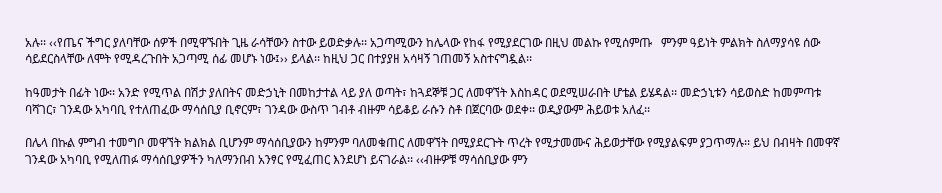አሉ፡፡ ‹‹የጤና ችግር ያለባቸው ሰዎች በሚዋኙበት ጊዜ ራሳቸውን ስተው ይወድቃሉ፡፡ አጋጣሚውን ከሌላው የከፋ የሚያደርገው በዚህ መልኩ የሚሰምጡ   ምንም ዓይነት ምልክት ስለማያሳዩ ሰው ሳይደርስላቸው ለሞት የሚዳረጉበት አጋጣሚ ሰፊ መሆኑ ነው፤›› ይላል፡፡ ከዚህ ጋር በተያያዘ አሳዛኝ ገጠመኝ አስተናግዷል፡፡

ከዓመታት በፊት ነው፡፡ አንድ የሚጥል በሽታ ያለበትና መድኃኒት በመከታተል ላይ ያለ ወጣት፣ ከጓደኞቹ ጋር ለመዋኘት እስከዳር ወደሚሠራበት ሆቴል ይሄዳል፡፡ መድኃኒቱን ሳይወስድ ከመምጣቱ ባሻገር፣ ገንዳው አካባቢ የተለጠፈው ማሳሰቢያ ቢኖርም፣ ገንዳው ውስጥ ገብቶ ብዙም ሳይቆይ ራሱን ስቶ በጀርባው ወደቀ፡፡ ወዲያውም ሕይወቱ አለፈ፡፡

በሌላ በኩል ምግብ ተመግቦ መዋኘት ክልክል ቢሆንም ማሳሰቢያውን ከምንም ባለመቁጠር ለመዋኘት በሚያደርጉት ጥረት የሚታመሙና ሕይወታቸው የሚያልፍም ያጋጥማሉ፡፡ ይህ በብዛት በመዋኛ ገንዳው አካባቢ የሚለጠፉ ማሳሰቢያዎችን ካለማንበብ አንፃር የሚፈጠር እንደሆነ ይናገራል፡፡ ‹‹ብዙዎቹ ማሳሰቢያው ምን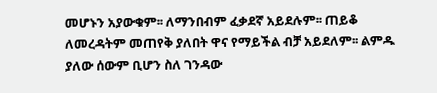መሆኑን አያውቁም፡፡ ለማንበብም ፈቃደኛ አይደሉም፡፡ ጠይቆ ለመረዳትም መጠየቅ ያለበት ዋና የማይችል ብቻ አይደለም፡፡ ልምዱ ያለው ሰውም ቢሆን ስለ ገንዳው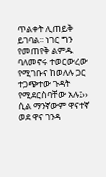ጥልቀት ሊጠይቅ ይገባል፡፡ ነገር ግን የመጠየቅ ልምዱ ባለመኖሩ ተወርውረው የሚገቡና ከወለሉ ጋር ተጋጭተው ጉዳት የሚደርስባቸው አሉ፤›› ሲል ማንኛውም ዋናተኛ ወደ ዋና ገንዳ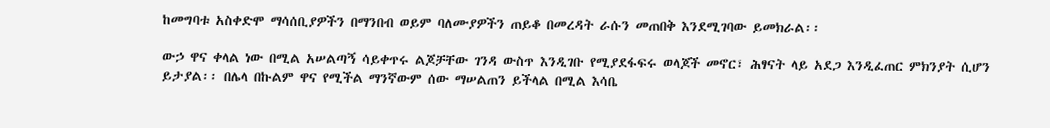ከመግባቱ አስቀድሞ ማሳሰቢያዎችን በማንበብ ወይም ባለሙያዎችን ጠይቆ በመረዳት ራሱን መጠበቅ እንደሚገባው ይመክራል፡፡

ውኃ ዋና ቀላል ነው በሚል አሠልጣኝ ሳይቀጥሩ ልጆቻቸው ገንዳ ውስጥ እንዲገቡ የሚያደፋፍሩ ወላጆች መኖር፣ ሕፃናት ላይ አደጋ እንዲፈጠር ምክንያት ሲሆን ይታያል፡፡ በሌላ በኩልም ዋና የሚችል ማንኛውም ሰው ማሠልጠን ይችላል በሚል እሳቤ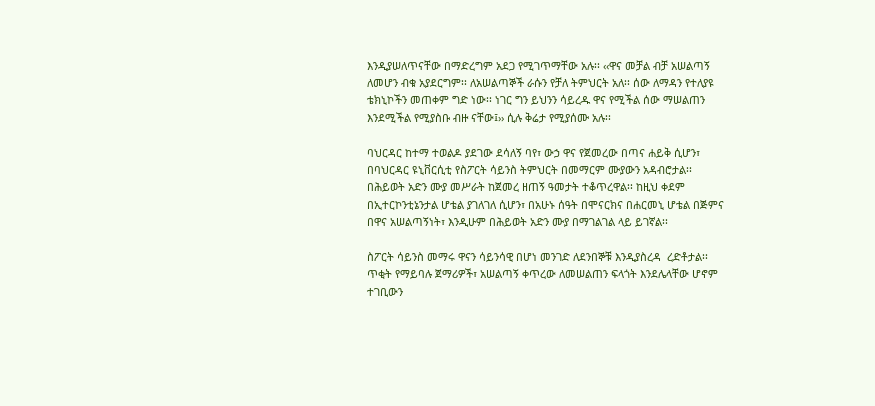እንዲያሠለጥናቸው በማድረግም አደጋ የሚገጥማቸው አሉ፡፡ ‹‹ዋና መቻል ብቻ አሠልጣኝ ለመሆን ብቁ አያደርግም፡፡ ለአሠልጣኞች ራሱን የቻለ ትምህርት አለ፡፡ ሰው ለማዳን የተለያዩ ቴክኒኮችን መጠቀም ግድ ነው፡፡ ነገር ግን ይህንን ሳይረዱ ዋና የሚችል ሰው ማሠልጠን እንደሚችል የሚያስቡ ብዙ ናቸው፤›› ሲሉ ቅሬታ የሚያሰሙ አሉ፡፡

ባህርዳር ከተማ ተወልዶ ያደገው ደሳለኝ ባየ፣ ውኃ ዋና የጀመረው በጣና ሐይቅ ሲሆን፣ በባህርዳር ዩኒቨርሲቲ የስፖርት ሳይንስ ትምህርት በመማርም ሙያውን አዳብሮታል፡፡ በሕይወት አድን ሙያ መሥራት ከጀመረ ዘጠኝ ዓመታት ተቆጥረዋል፡፡ ከዚህ ቀደም በኢተርኮንቲኔንታል ሆቴል ያገለገለ ሲሆን፣ በአሁኑ ሰዓት በሞናርክና በሐርመኒ ሆቴል በጅምና በዋና አሠልጣኝነት፣ እንዲሁም በሕይወት አድን ሙያ በማገልገል ላይ ይገኛል፡፡

ስፖርት ሳይንስ መማሩ ዋናን ሳይንሳዊ በሆነ መንገድ ለደንበኞቹ እንዲያስረዳ  ረድቶታል፡፡ ጥቂት የማይባሉ ጀማሪዎች፣ አሠልጣኝ ቀጥረው ለመሠልጠን ፍላጎት እንደሌላቸው ሆኖም ተገቢውን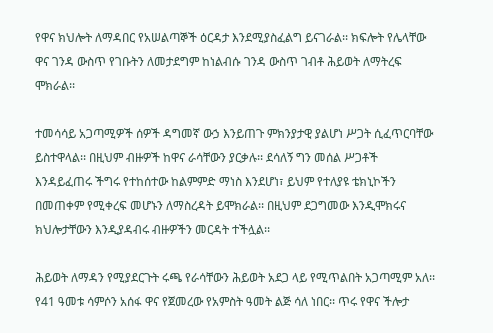የዋና ክህሎት ለማዳበር የአሠልጣኞች ዕርዳታ እንደሚያስፈልግ ይናገራል፡፡ ክፍሎት የሌላቸው ዋና ገንዳ ውስጥ የገቡትን ለመታደግም ከነልብሱ ገንዳ ውስጥ ገብቶ ሕይወት ለማትረፍ ሞክራል፡፡

ተመሳሳይ አጋጣሚዎች ሰዎች ዳግመኛ ውኃ እንይጠጉ ምክንያታዊ ያልሆነ ሥጋት ሲፈጥርባቸው ይስተዋላል፡፡ በዚህም ብዙዎች ከዋና ራሳቸውን ያርቃሉ፡፡ ደሳለኝ ግን መሰል ሥጋቶች እንዳይፈጠሩ ችግሩ የተከሰተው ከልምምድ ማነስ እንደሆነ፣ ይህም የተለያዩ ቴክኒኮችን በመጠቀም የሚቀረፍ መሆኑን ለማስረዳት ይሞክራል፡፡ በዚህም ደጋግመው እንዲሞክሩና ክህሎታቸውን እንዲያዳብሩ ብዙዎችን መርዳት ተችሏል፡፡

ሕይወት ለማዳን የሚያደርጉት ሩጫ የራሳቸውን ሕይወት አደጋ ላይ የሚጥልበት አጋጣሚም አለ፡፡ የ41 ዓመቱ ሳምሶን አሰፋ ዋና የጀመረው የአምስት ዓመት ልጅ ሳለ ነበር፡፡ ጥሩ የዋና ችሎታ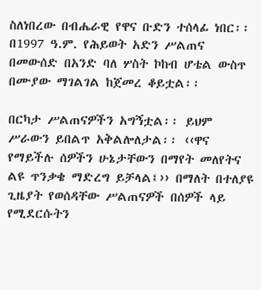ስለነበረው በብሔራዊ የዋና ቡድን ተሰላፊ ነበር፡፡ በ1997 ዓ.ም. የሕይወት አድን ሥልጠና በመውሰድ በአንድ ባለ ሦስት ኮከብ ሆቴል ውስጥ በሙያው ማገልገል ከጀመረ ቆይቷል፡፡

በርካታ ሥልጠናዎችን አግኝቷል፡፡ ይህም ሥራውን ይበልጥ አቅልሎለታል፡፡ ‹‹ዋና የማይችሉ ሰዎችን ሁኔታቸውን በማየት መለየትና ልዩ ጥንቃቄ ማድረግ ይቻላል፤›› በማለት በተለያዩ ጊዜያት የወሰዳቸው ሥልጠናዎች በሰዎች ላይ የሚደርሱትን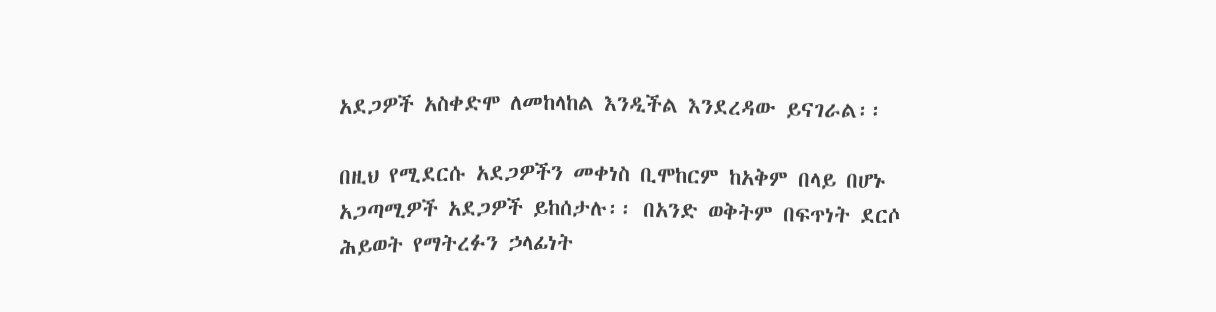አደጋዎች አስቀድሞ ለመከላከል እንዲችል እንደረዳው ይናገራል፡፡

በዚህ የሚደርሱ አደጋዎችን መቀነስ ቢሞከርም ከአቅም በላይ በሆኑ አጋጣሚዎች አደጋዎች ይከሰታሉ፡፡ በአንድ ወቅትም በፍጥነት ደርሶ ሕይወት የማትረፉን ኃላፊነት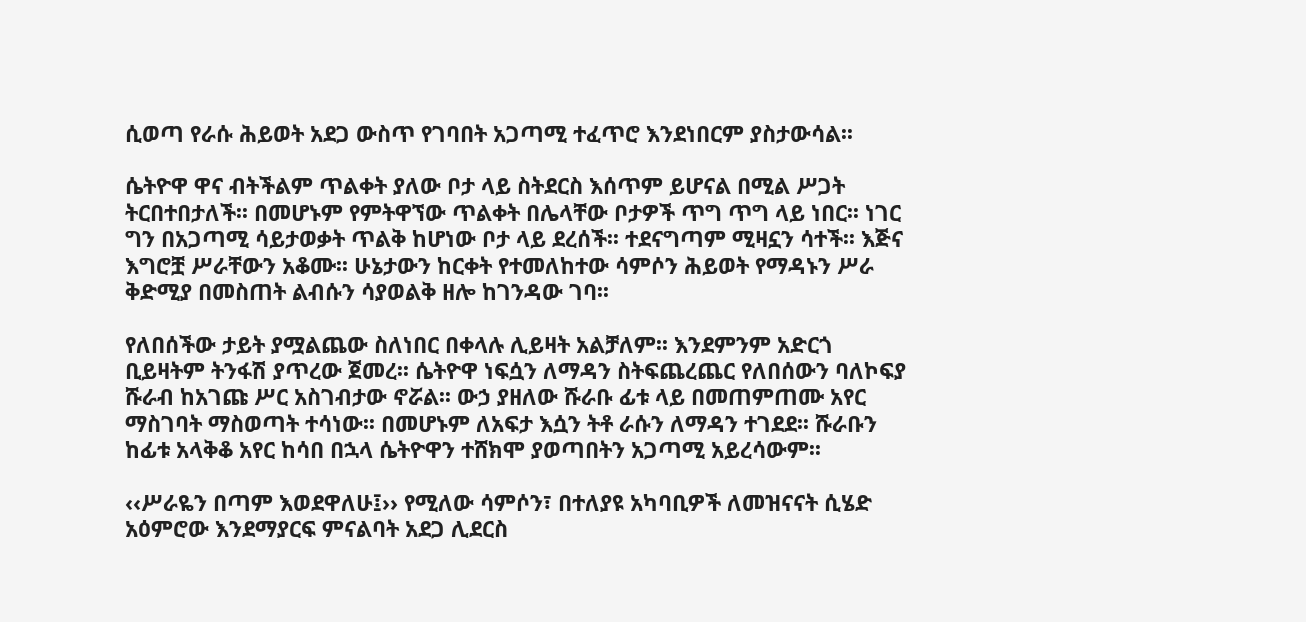ሲወጣ የራሱ ሕይወት አደጋ ውስጥ የገባበት አጋጣሚ ተፈጥሮ እንደነበርም ያስታውሳል፡፡

ሴትዮዋ ዋና ብትችልም ጥልቀት ያለው ቦታ ላይ ስትደርስ እሰጥም ይሆናል በሚል ሥጋት ትርበተበታለች፡፡ በመሆኑም የምትዋኘው ጥልቀት በሌላቸው ቦታዎች ጥግ ጥግ ላይ ነበር፡፡ ነገር ግን በአጋጣሚ ሳይታወቃት ጥልቅ ከሆነው ቦታ ላይ ደረሰች፡፡ ተደናግጣም ሚዛኗን ሳተች፡፡ እጅና እግሮቿ ሥራቸውን አቆሙ፡፡ ሁኔታውን ከርቀት የተመለከተው ሳምሶን ሕይወት የማዳኑን ሥራ ቅድሚያ በመስጠት ልብሱን ሳያወልቅ ዘሎ ከገንዳው ገባ፡፡

የለበሰችው ታይት ያሟልጨው ስለነበር በቀላሉ ሊይዛት አልቻለም፡፡ እንደምንም አድርጎ ቢይዛትም ትንፋሽ ያጥረው ጀመረ፡፡ ሴትዮዋ ነፍሷን ለማዳን ስትፍጨረጨር የለበሰውን ባለኮፍያ ሹራብ ከአገጩ ሥር አስገብታው ኖሯል፡፡ ውኃ ያዘለው ሹራቡ ፊቱ ላይ በመጠምጠሙ አየር ማስገባት ማስወጣት ተሳነው፡፡ በመሆኑም ለአፍታ እሷን ትቶ ራሱን ለማዳን ተገደደ፡፡ ሹራቡን ከፊቱ አላቅቆ አየር ከሳበ በኋላ ሴትዮዋን ተሸክሞ ያወጣበትን አጋጣሚ አይረሳውም፡፡

‹‹ሥራዬን በጣም እወደዋለሁ፤›› የሚለው ሳምሶን፣ በተለያዩ አካባቢዎች ለመዝናናት ሲሄድ አዕምሮው እንደማያርፍ ምናልባት አደጋ ሊደርስ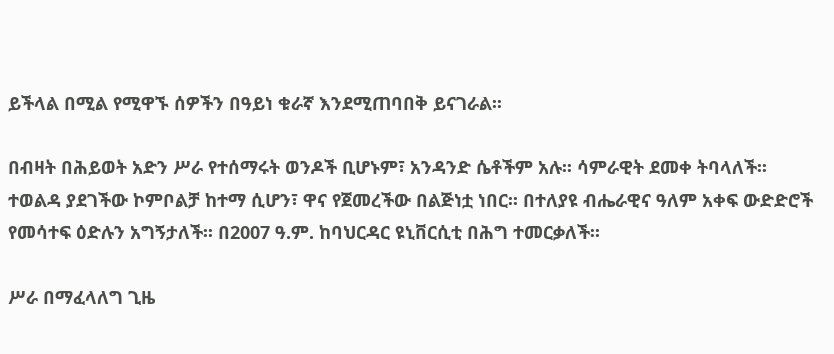ይችላል በሚል የሚዋኙ ሰዎችን በዓይነ ቁራኛ እንደሚጠባበቅ ይናገራል፡፡

በብዛት በሕይወት አድን ሥራ የተሰማሩት ወንዶች ቢሆኑም፣ አንዳንድ ሴቶችም አሉ፡፡ ሳምራዊት ደመቀ ትባላለች፡፡ ተወልዳ ያደገችው ኮምቦልቻ ከተማ ሲሆን፣ ዋና የጀመረችው በልጅነቷ ነበር፡፡ በተለያዩ ብሔራዊና ዓለም አቀፍ ውድድሮች የመሳተፍ ዕድሉን አግኝታለች፡፡ በ2007 ዓ.ም. ከባህርዳር ዩኒቨርሲቲ በሕግ ተመርቃለች፡፡

ሥራ በማፈላለግ ጊዜ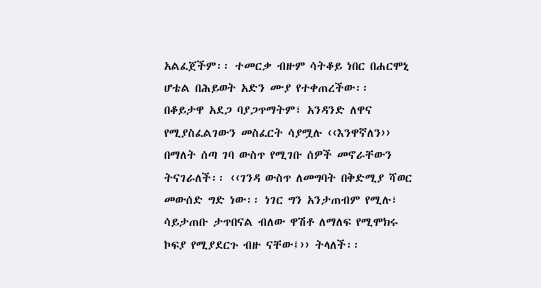አልፈጀችም፡፡ ተመርቃ ብዙም ሳትቆይ ነበር በሐርሞኒ ሆቴል በሕይወት አድን ሙያ የተቀጠረችው፡፡ በቆይታዋ አደጋ ባያጋጥማትም፣ አንዳንድ ለዋና የሚያስፈልገውን መስፈርት ሳያሟሉ ‹‹እንዋኛለን›› በማለት ሰጣ ገባ ውስጥ የሚገቡ ሰዎች መኖራቸውን ትናገራለች፡፡ ‹‹ገንዳ ውስጥ ለመግባት በቅድሚያ ሻወር መውሰድ ግድ ነው፡፡ ነገር ግን አንታጠብም የሚሉ፣ ሳይታጠቡ ታጥበናል ብለው ዋሽቶ ለማለፍ የሚሞክሩ ኮፍያ የሚያደርጉ ብዙ ናቸው፤›› ትላለች፡፡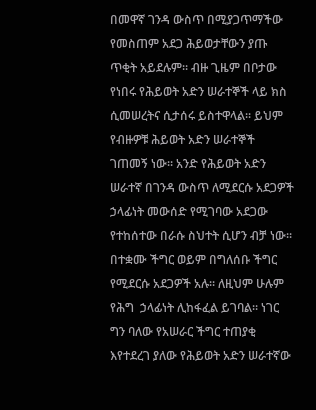በመዋኛ ገንዳ ውስጥ በሚያጋጥማችው የመስጠም አደጋ ሕይወታቸውን ያጡ ጥቂት አይደሉም፡፡ ብዙ ጊዜም በቦታው የነበሩ የሕይወት አድን ሠራተኞች ላይ ክስ ሲመሠረትና ሲታሰሩ ይስተዋላል፡፡ ይህም የብዙዎቹ ሕይወት አድን ሠራተኞች ገጠመኝ ነው፡፡ አንድ የሕይወት አድን ሠራተኛ በገንዳ ውስጥ ለሚደርሱ አደጋዎች ኃላፊነት መውሰድ የሚገባው አደጋው የተከሰተው በራሱ ስህተት ሲሆን ብቻ ነው፡፡ በተቋሙ ችግር ወይም በግለሰቡ ችግር የሚደርሱ አደጋዎች አሉ፡፡ ለዚህም ሁሉም የሕግ  ኃላፊነት ሊከፋፈል ይገባል፡፡ ነገር ግን ባለው የአሠራር ችግር ተጠያቂ እየተደረገ ያለው የሕይወት አድን ሠራተኛው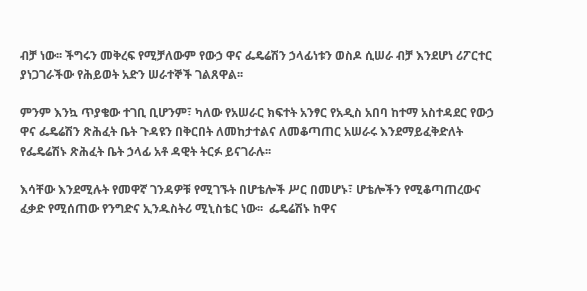ብቻ ነው፡፡ ችግሩን መቅረፍ የሚቻለውም የውኃ ዋና ፌዴሬሽን ኃላፊነቱን ወስዶ ሲሠራ ብቻ እንደሆነ ሪፖርተር ያነጋገራችው የሕይወት አድን ሠራተኞች ገልጸዋል፡፡

ምንም እንኳ ጥያቄው ተገቢ ቢሆንም፣ ካለው የአሠራር ክፍተት አንፃር የአዲስ አበባ ከተማ አስተዳደር የውኃ ዋና ፌዴሬሽን ጽሕፈት ቤት ጉዳዩን በቅርበት ለመከታተልና ለመቆጣጠር አሠራሩ እንደማይፈቅድለት የፌዴሬሽኑ ጽሕፈት ቤት ኃላፊ አቶ ዳዊት ትርፉ ይናገራሉ፡፡

እሳቸው እንደሚሉት የመዋኛ ገንዳዎቹ የሚገኙት በሆቴሎች ሥር በመሆኑ፣ ሆቴሎችን የሚቆጣጠረውና ፈቃድ የሚሰጠው የንግድና ኢንዱስትሪ ሚኒስቴር ነው፡፡  ፌዴሬሽኑ ከዋና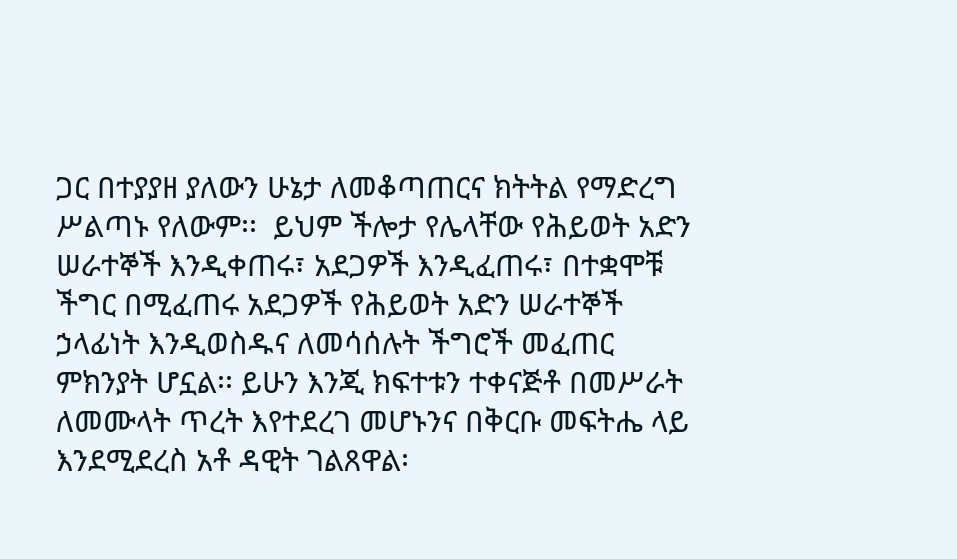ጋር በተያያዘ ያለውን ሁኔታ ለመቆጣጠርና ክትትል የማድረግ ሥልጣኑ የለውም፡፡  ይህም ችሎታ የሌላቸው የሕይወት አድን ሠራተኞች እንዲቀጠሩ፣ አደጋዎች እንዲፈጠሩ፣ በተቋሞቹ ችግር በሚፈጠሩ አደጋዎች የሕይወት አድን ሠራተኞች ኃላፊነት እንዲወስዱና ለመሳሰሉት ችግሮች መፈጠር ምክንያት ሆኗል፡፡ ይሁን እንጂ ክፍተቱን ተቀናጅቶ በመሥራት ለመሙላት ጥረት እየተደረገ መሆኑንና በቅርቡ መፍትሔ ላይ እንደሚደረስ አቶ ዳዊት ገልጸዋል፡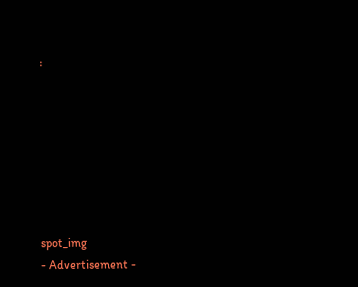፡







spot_img
- Advertisement -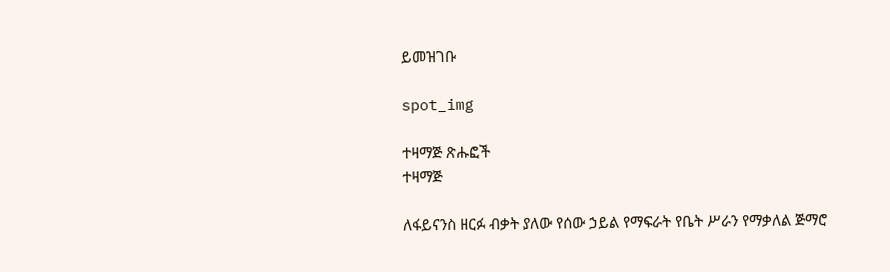ይመዝገቡ

spot_img

ተዛማጅ ጽሑፎች
ተዛማጅ

ለፋይናንስ ዘርፉ ብቃት ያለው የሰው ኃይል የማፍራት የቤት ሥራን የማቃለል ጅማሮ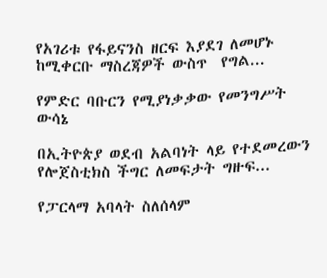የአገሪቱ የፋይናንስ ዘርፍ እያደገ ለመሆኑ ከሚቀርቡ ማስረጃዎች ውስጥ  የግል...

የምድር ባቡርን የሚያነቃቃው የመንግሥት ውሳኔ

በኢትዮጵያ ወደብ አልባነት ላይ የተደመረውን የሎጀስቲክስ ችግር ለመፍታት ግዙፍ...

የፓርላማ አባላት ስለሰላም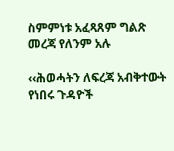ስምምነቱ አፈጻጸም ግልጽ መረጃ የለንም አሉ

‹‹ሕወሓትን ለፍረጃ አብቅተውት የነበሩ ጉዳዮች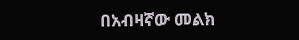በአብዛኛው መልክ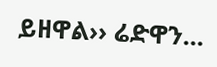ይዘዋል›› ሬድዋን...